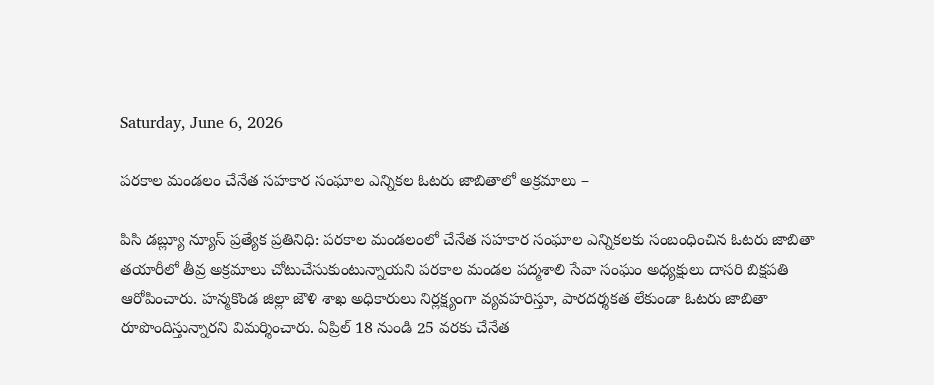Saturday, June 6, 2026

పరకాల మండలం చేనేత సహకార సంఘాల ఎన్నికల ఓటరు జాబితాలో అక్రమాలు –

పిసి డబ్ల్యూ న్యూస్ ప్రత్యేక ప్రతినిధి: పరకాల మండలంలో చేనేత సహకార సంఘాల ఎన్నికలకు సంబంధించిన ఓటరు జాబితా తయారీలో తీవ్ర అక్రమాలు చోటుచేసుకుంటున్నాయని పరకాల మండల పద్మశాలి సేవా సంఘం అధ్యక్షులు దాసరి బిక్షపతి ఆరోపించారు. హన్మకొండ జిల్లా జౌళి శాఖ అధికారులు నిర్లక్ష్యంగా వ్యవహరిస్తూ, పారదర్శకత లేకుండా ఓటరు జాబితా రూపొందిస్తున్నారని విమర్శించారు. ఏప్రిల్ 18 నుండి 25 వరకు చేనేత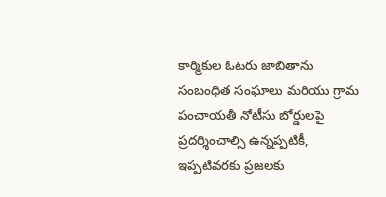కార్మికుల ఓటరు జాబితాను సంబంధిత సంఘాలు మరియు గ్రామ పంచాయతీ నోటీసు బోర్డులపై ప్రదర్శించాల్సి ఉన్నప్పటికీ, ఇప్పటివరకు ప్రజలకు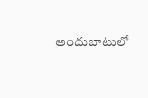అందుబాటులో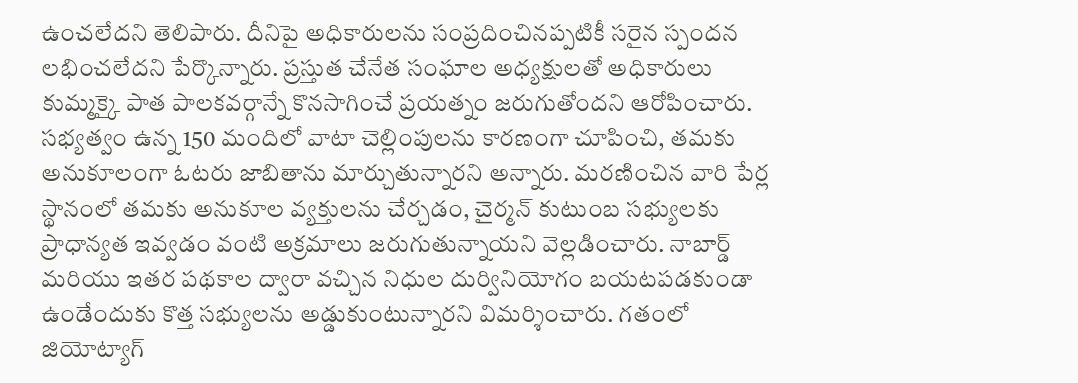ఉంచలేదని తెలిపారు. దీనిపై అధికారులను సంప్రదించినప్పటికీ సరైన స్పందన లభించలేదని పేర్కొన్నారు. ప్రస్తుత చేనేత సంఘాల అధ్యక్షులతో అధికారులు కుమ్మక్కై పాత పాలకవర్గాన్నే కొనసాగించే ప్రయత్నం జరుగుతోందని ఆరోపించారు. సభ్యత్వం ఉన్న 150 మందిలో వాటా చెల్లింపులను కారణంగా చూపించి, తమకు అనుకూలంగా ఓటరు జాబితాను మార్చుతున్నారని అన్నారు. మరణించిన వారి పేర్ల స్థానంలో తమకు అనుకూల వ్యక్తులను చేర్చడం, చైర్మన్ కుటుంబ సభ్యులకు ప్రాధాన్యత ఇవ్వడం వంటి అక్రమాలు జరుగుతున్నాయని వెల్లడించారు. నాబార్డ్ మరియు ఇతర పథకాల ద్వారా వచ్చిన నిధుల దుర్వినియోగం బయటపడకుండా ఉండేందుకు కొత్త సభ్యులను అడ్డుకుంటున్నారని విమర్శించారు. గతంలో జియోట్యాగ్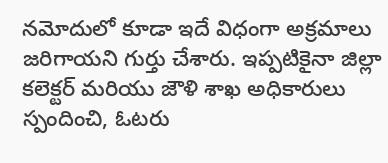నమోదులో కూడా ఇదే విధంగా అక్రమాలు జరిగాయని గుర్తు చేశారు. ఇప్పటికైనా జిల్లా కలెక్టర్ మరియు జౌళి శాఖ అధికారులు స్పందించి, ఓటరు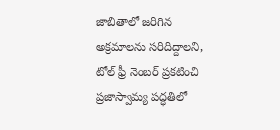జాబితాలో జరిగిన అక్రమాలను సరిదిద్దాలని, టోల్ ఫ్రీ నెంబర్ ప్రకటించి ప్రజాస్వామ్య పద్ధతిలో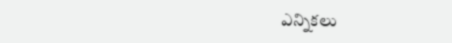ఎన్నికలు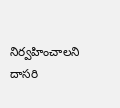నిర్వహించాలని దాసరి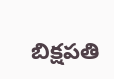బిక్షపతి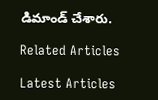డిమాండ్ చేశారు.

Related Articles

Latest Articles